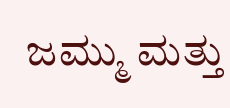ಜಮ್ಮು ಮತ್ತು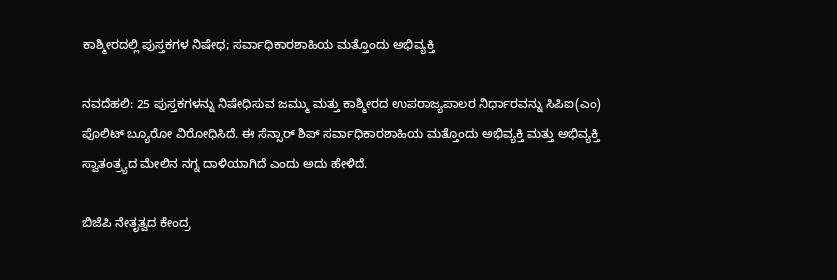ಕಾಶ್ಮೀರದಲ್ಲಿ ಪುಸ್ತಕಗಳ ನಿಷೇಧ; ಸರ್ವಾಧಿಕಾರಶಾಹಿಯ ಮತ್ತೊಂದು ಅಭಿವ್ಯಕ್ತಿ

ನವದೆಹಲಿ: 25 ಪುಸ್ತಕಗಳನ್ನು ನಿಷೇಧಿಸುವ ಜಮ್ಮು ಮತ್ತು ಕಾಶ್ಮೀರದ ಉಪರಾಜ್ಯಪಾಲರ ನಿರ್ಧಾರವನ್ನು ಸಿಪಿಐ(ಎಂ) ಪೊಲಿಟ್ ಬ್ಯೂರೋ ವಿರೋಧಿಸಿದೆ. ಈ ಸೆನ್ಸಾರ್ ಶಿಪ್ ಸರ್ವಾಧಿಕಾರಶಾಹಿಯ ಮತ್ತೊಂದು ಅಭಿವ್ಯಕ್ತಿ ಮತ್ತು ಅಭಿವ್ಯಕ್ತಿ ಸ್ವಾತಂತ್ರ್ಯದ ಮೇಲಿನ ನಗ್ನ ದಾಳಿಯಾಗಿದೆ ಎಂದು ಅದು ಹೇಳಿದೆ.

ಬಿಜೆಪಿ ನೇತೃತ್ವದ ಕೇಂದ್ರ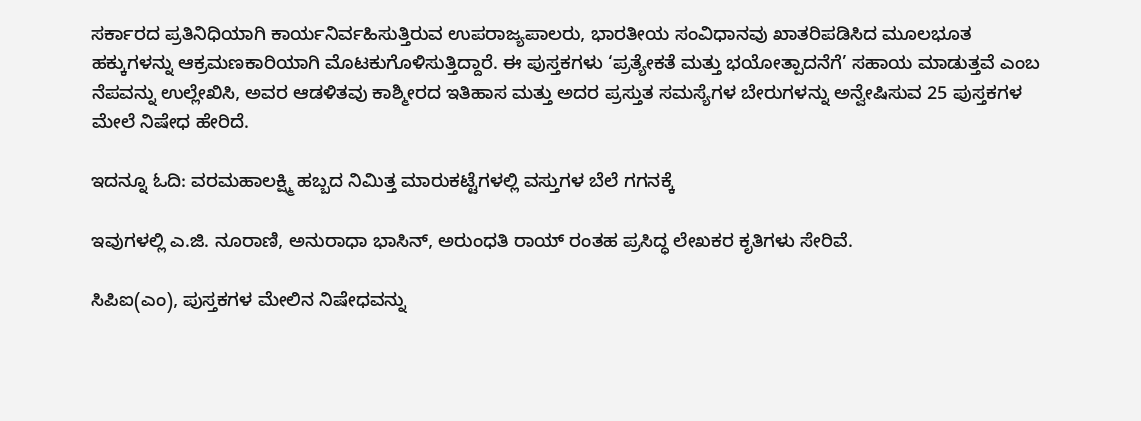ಸರ್ಕಾರದ ಪ್ರತಿನಿಧಿಯಾಗಿ ಕಾರ್ಯನಿರ್ವಹಿಸುತ್ತಿರುವ ಉಪರಾಜ್ಯಪಾಲರು, ಭಾರತೀಯ ಸಂವಿಧಾನವು ಖಾತರಿಪಡಿಸಿದ ಮೂಲಭೂತ ಹಕ್ಕುಗಳನ್ನು ಆಕ್ರಮಣಕಾರಿಯಾಗಿ ಮೊಟಕುಗೊಳಿಸುತ್ತಿದ್ದಾರೆ. ಈ ಪುಸ್ತಕಗಳು ‘ಪ್ರತ್ಯೇಕತೆ ಮತ್ತು ಭಯೋತ್ಪಾದನೆಗೆ’ ಸಹಾಯ ಮಾಡುತ್ತವೆ ಎಂಬ ನೆಪವನ್ನು ಉಲ್ಲೇಖಿಸಿ, ಅವರ ಆಡಳಿತವು ಕಾಶ್ಮೀರದ ಇತಿಹಾಸ ಮತ್ತು ಅದರ ಪ್ರಸ್ತುತ ಸಮಸ್ಯೆಗಳ ಬೇರುಗಳನ್ನು ಅನ್ವೇಷಿಸುವ 25 ಪುಸ್ತಕಗಳ ಮೇಲೆ ನಿಷೇಧ ಹೇರಿದೆ.

ಇದನ್ನೂ ಓದಿ: ವರಮಹಾಲಕ್ಷ್ಮಿ ಹಬ್ಬದ ನಿಮಿತ್ತ ಮಾರುಕಟ್ಟೆಗಳಲ್ಲಿ ವಸ್ತುಗಳ ಬೆಲೆ ಗಗನಕ್ಕೆ

ಇವುಗಳಲ್ಲಿ ಎ.ಜಿ. ನೂರಾಣಿ, ಅನುರಾಧಾ ಭಾಸಿನ್, ಅರುಂಧತಿ ರಾಯ್ ರಂತಹ ಪ್ರಸಿದ್ಧ ಲೇಖಕರ ಕೃತಿಗಳು ಸೇರಿವೆ.

ಸಿಪಿಐ(ಎಂ), ಪುಸ್ತಕಗಳ ಮೇಲಿನ ನಿಷೇಧವನ್ನು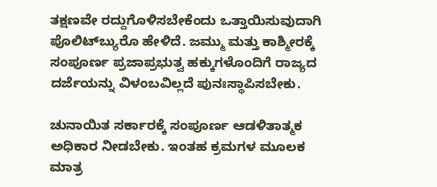ತಕ್ಷಣವೇ ರದ್ದುಗೊಳಿಸಬೇಕೆಂದು ಒತ್ತಾಯಿಸುವುದಾಗಿ ಪೊಲಿಟ್‍ಬ್ಯುರೊ ಹೇಳಿದೆ. ಜಮ್ಮು ಮತ್ತು ಕಾಶ್ಮೀರಕ್ಕೆ ಸಂಪೂರ್ಣ ಪ್ರಜಾಪ್ರಭುತ್ವ ಹಕ್ಕುಗಳೊಂದಿಗೆ ರಾಜ್ಯದ ದರ್ಜೆಯನ್ನು ವಿಳಂಬವಿಲ್ಲದೆ ಪುನಃಸ್ಥಾಪಿಸಬೇಕು.

ಚುನಾಯಿತ ಸರ್ಕಾರಕ್ಕೆ ಸಂಪೂರ್ಣ ಆಡಳಿತಾತ್ಮಕ ಅಧಿಕಾರ ನೀಡಬೇಕು. ಇಂತಹ ಕ್ರಮಗಳ ಮೂಲಕ ಮಾತ್ರ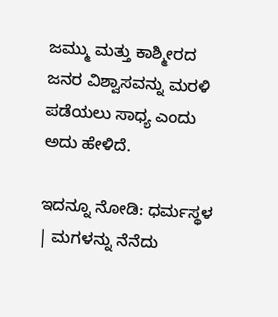ಜಮ್ಮು ಮತ್ತು ಕಾಶ್ಮೀರದ ಜನರ ವಿಶ್ವಾಸವನ್ನು ಮರಳಿ ಪಡೆಯಲು ಸಾಧ್ಯ ಎಂದು ಅದು ಹೇಳಿದೆ.

ಇದನ್ನೂ ನೋಡಿ: ಧರ್ಮಸ್ಥಳ | ಮಗಳನ್ನು ನೆನೆದು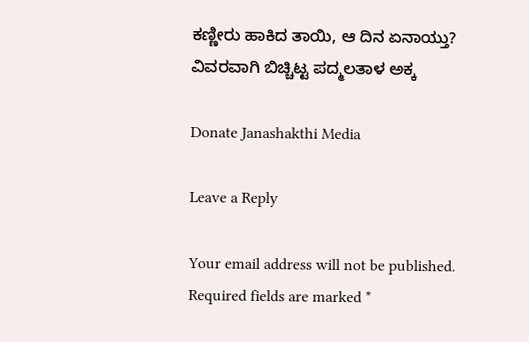ಕಣ್ಣೀರು ಹಾಕಿದ ತಾಯಿ, ಆ ದಿನ ಏನಾಯ್ತು? ವಿವರವಾಗಿ ಬಿಚ್ಚಿಟ್ಟ ಪದ್ಮಲತಾಳ ಅಕ್ಕ

Donate Janashakthi Media

Leave a Reply

Your email address will not be published. Required fields are marked *